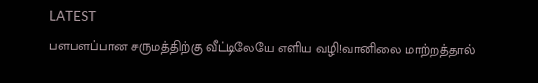LATEST
பளபளப்பான சருமத்திற்கு வீட்டிலேயே எளிய வழி!வானிலை மாற்றத்தால்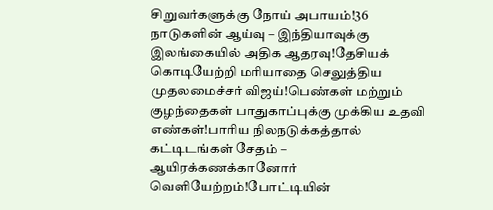சிறுவர்களுக்கு நோய் அபாயம்!36 நாடுகளின் ஆய்வு – இந்தியாவுக்கு இலங்கையில் அதிக ஆதரவு!தேசியக் கொடியேற்றி மரியாதை செலுத்திய முதலமைச்சர் விஜய்!பெண்கள் மற்றும் குழந்தைகள் பாதுகாப்புக்கு முக்கிய உதவி எண்கள்!பாரிய நிலநடுக்கத்தால் கட்டிடங்கள் சேதம் – ஆயிரக்கணக்கானோர் வெளியேற்றம்!போட்டியின்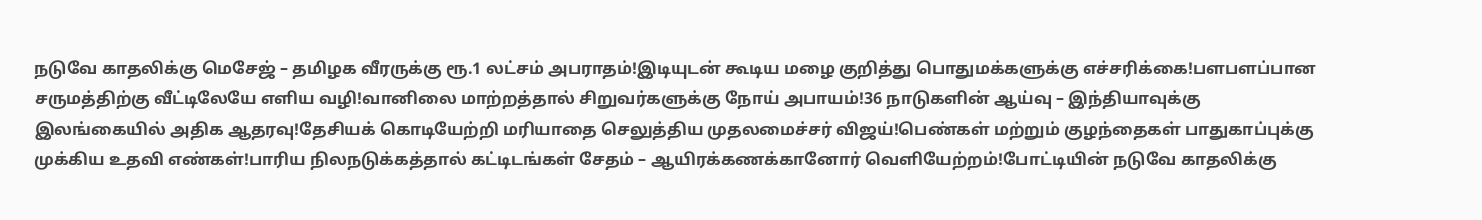நடுவே காதலிக்கு மெசேஜ் – தமிழக வீரருக்கு ரூ.1 லட்சம் அபராதம்!இடியுடன் கூடிய மழை குறித்து பொதுமக்களுக்கு எச்சரிக்கை!பளபளப்பான சருமத்திற்கு வீட்டிலேயே எளிய வழி!வானிலை மாற்றத்தால் சிறுவர்களுக்கு நோய் அபாயம்!36 நாடுகளின் ஆய்வு – இந்தியாவுக்கு இலங்கையில் அதிக ஆதரவு!தேசியக் கொடியேற்றி மரியாதை செலுத்திய முதலமைச்சர் விஜய்!பெண்கள் மற்றும் குழந்தைகள் பாதுகாப்புக்கு முக்கிய உதவி எண்கள்!பாரிய நிலநடுக்கத்தால் கட்டிடங்கள் சேதம் – ஆயிரக்கணக்கானோர் வெளியேற்றம்!போட்டியின் நடுவே காதலிக்கு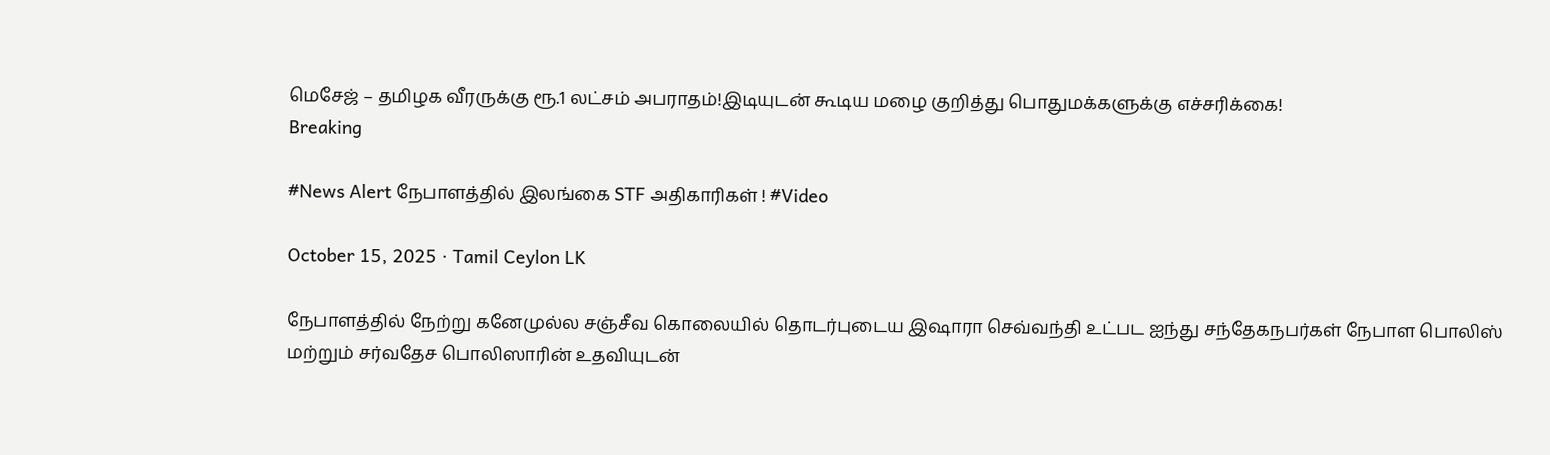மெசேஜ் – தமிழக வீரருக்கு ரூ.1 லட்சம் அபராதம்!இடியுடன் கூடிய மழை குறித்து பொதுமக்களுக்கு எச்சரிக்கை!
Breaking

#News Alert நேபாளத்தில் இலங்கை STF அதிகாரிகள் ! #Video

October 15, 2025 · Tamil Ceylon LK

நேபாளத்தில் நேற்று கனேமுல்ல சஞ்சீவ கொலையில் தொடர்புடைய இஷாரா செவ்வந்தி உட்பட ஐந்து சந்தேகநபர்கள் நேபாள பொலிஸ் மற்றும் சர்வதேச பொலிஸாரின் உதவியுடன்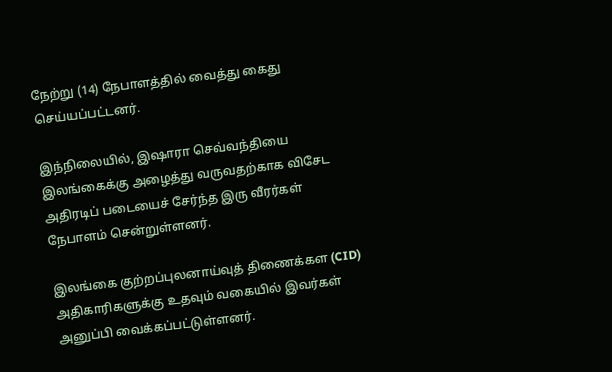நேற்று (14) நேபாளத்தில் வைத்து கைது செய்யப்பட்டனர்.

இந்நிலையில், இஷாரா செவ்வந்தியை இலங்கைக்கு அழைத்து வருவதற்காக விசேட அதிரடிப் படையைச் சேர்ந்த இரு வீரர்கள் நேபாளம் சென்றுள்ளனர்.

இலங்கை குற்றப்புலனாய்வுத் திணைக்கள (CID) அதிகாரிகளுக்கு உதவும் வகையில் இவர்கள் அனுப்பி வைக்கப்பட்டுள்ளனர்.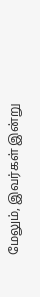மேலும், இவர்கள் இன்று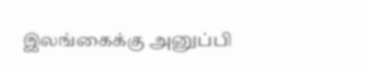இலங்கைக்கு அனுப்பி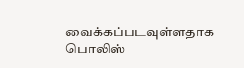வைக்கப்படவுள்ளதாக பொலிஸ்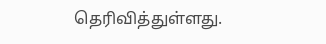தெரிவித்துள்ளது.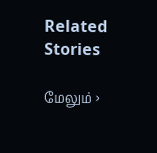Related Stories

மேலும் ›